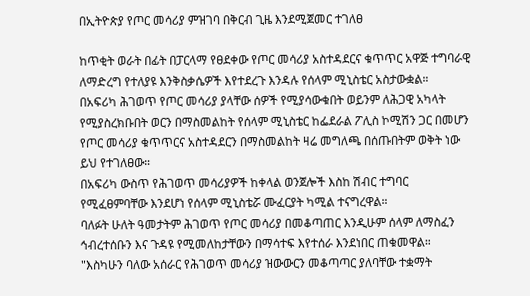በኢትዮጵያ የጦር መሳሪያ ምዝገባ በቅርብ ጊዜ እንደሚጀመር ተገለፀ

ከጥቂት ወራት በፊት በፓርላማ የፀደቀው የጦር መሳሪያ አስተዳደርና ቁጥጥር አዋጅ ተግባራዊ ለማድረግ የተለያዩ እንቅስቃሴዎች እየተደረጉ እንዳሉ የሰላም ሚኒስቴር አስታውቋል።
በአፍሪካ ሕገወጥ የጦር መሳሪያ ያላቸው ሰዎች የሚያሳውቁበት ወይንም ለሕጋዊ አካላት የሚያስረክቡበት ወርን በማስመልከት የሰላም ሚኒስቴር ከፌደራል ፖሊስ ኮሚሽን ጋር በመሆን የጦር መሳሪያ ቁጥጥርና አስተዳደርን በማስመልከት ዛሬ መግለጫ በሰጡበትም ወቅት ነው ይህ የተገለፀው።
በአፍሪካ ውስጥ የሕገወጥ መሳሪያዎች ከቀላል ወንጀሎች እስከ ሽብር ተግባር የሚፈፀምባቸው እንደሆነ የሰላም ሚኒስቴሯ ሙፈርያት ካሚል ተናግረዋል።
ባለፉት ሁለት ዓመታትም ሕገወጥ የጦር መሳሪያ በመቆጣጠር እንዲሁም ሰላም ለማስፈን ኅብረተሰቡን እና ጉዳዩ የሚመለከታቸውን በማሳተፍ እየተሰራ እንደነበር ጠቁመዋል።
"እስካሁን ባለው አሰራር የሕገወጥ መሳሪያ ዝውውርን መቆጣጣር ያለባቸው ተቋማት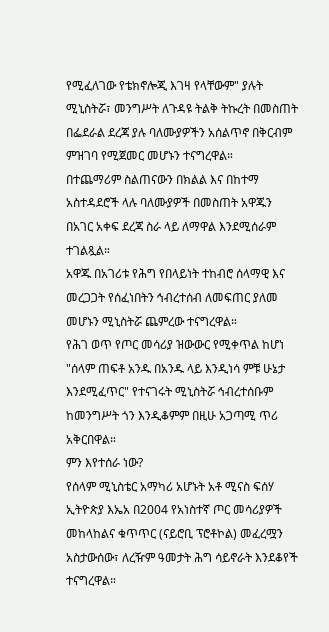የሚፈለገው የቴክኖሎጂ እገዛ የላቸውም" ያሉት ሚኒስትሯ፣ መንግሥት ለጉዳዩ ትልቅ ትኩረት በመስጠት በፌደራል ደረጃ ያሉ ባለሙያዎችን አሰልጥኖ በቅርብም ምዝገባ የሚጀመር መሆኑን ተናግረዋል።
በተጨማሪም ስልጠናውን በክልል እና በከተማ አስተዳደሮች ላሉ ባለሙያዎች በመስጠት አዋጁን በአገር አቀፍ ደረጃ ስራ ላይ ለማዋል እንደሚሰራም ተገልጿል።
አዋጁ በአገሪቱ የሕግ የበላይነት ተከብሮ ሰላማዊ እና መረጋጋት የሰፈነበትን ኅብረተሰብ ለመፍጠር ያለመ መሆኑን ሚኒስትሯ ጨምረው ተናግረዋል።
የሕገ ወጥ የጦር መሳሪያ ዝውውር የሚቀጥል ከሆነ "ሰላም ጠፍቶ አንዱ በአንዱ ላይ እንዲነሳ ምቹ ሁኔታ እንደሚፈጥር" የተናገሩት ሚኒስትሯ ኅብረተሰቡም ከመንግሥት ጎን እንዲቆምም በዚሁ አጋጣሚ ጥሪ አቅርበዋል።
ምን እየተሰራ ነው?
የሰላም ሚኒስቴር አማካሪ አሆኑት አቶ ሚናስ ፍሰሃ ኢትዮጵያ እኤአ በ2004 የአነስተኛ ጦር መሳሪያዎች መከላከልና ቁጥጥር (ናይሮቢ ፕሮቶኮል) መፈረሟን አስታውሰው፣ ለረዥም ዓመታት ሕግ ሳይኖራት እንደቆየች ተናግረዋል።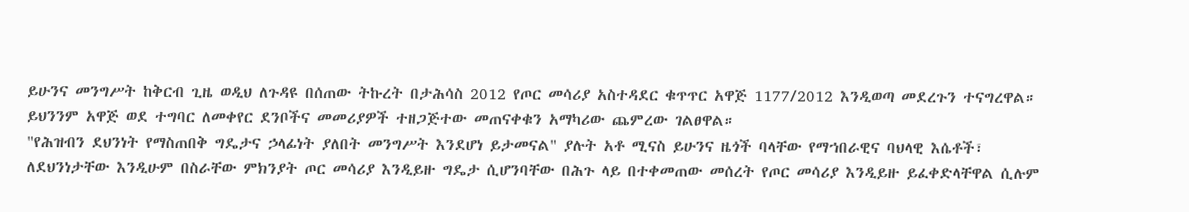ይሁንና መንግሥት ከቅርብ ጊዜ ወዲህ ለጉዳዩ በሰጠው ትኩረት በታሕሳስ 2012 የጦር መሳሪያ አስተዳደር ቁጥጥር አዋጅ 1177/2012 እንዲወጣ መደረጉን ተናግረዋል።
ይህንንም አዋጅ ወደ ተግባር ለመቀየር ደንቦችና መመሪያዎች ተዘጋጅተው መጠናቀቁን አማካሪው ጨምረው ገልፀዋል።
"የሕዝብን ደህንነት የማስጠበቅ ግዴታና ኃላፊነት ያለበት መንግሥት እንደሆነ ይታመናል" ያሉት አቶ ሚናስ ይሁንና ዜጎች ባላቸው የማኀበራዊና ባህላዊ እሴቶች፣ ለደህንነታቸው እንዲሁም በስራቸው ምክንያት ጦር መሳሪያ እንዲይዙ ግዴታ ሲሆንባቸው በሕጉ ላይ በተቀመጠው መሰረት የጦር መሳሪያ እንዲይዙ ይፈቀድላቸዋል ሲሉም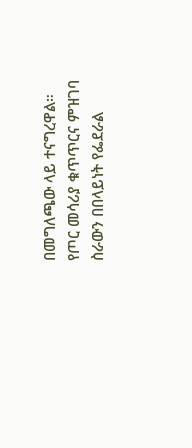በመግለጫው ላይ ተናግረዋል።
የጦር መሳሪያ ቁጥጥርና ምዝገባ ስራውን በበላይነት የፌደራል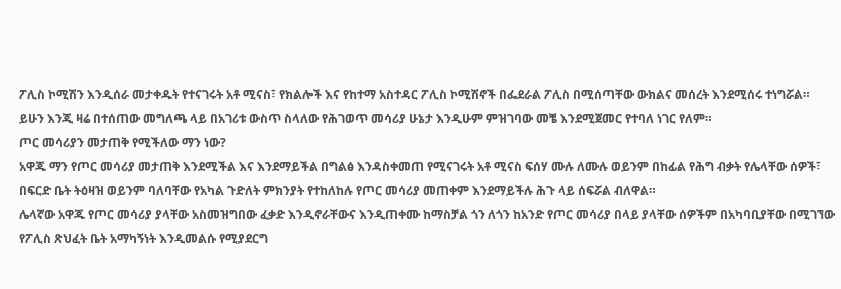ፖሊስ ኮሚሽን እንዲሰራ መታቀዱት የተናገሩት አቶ ሚናስ፣ የክልሎች እና የከተማ አስተዳር ፖሊስ ኮሚሽኖች በፌደራል ፖሊስ በሚሰጣቸው ውክልና መሰረት እንደሚሰሩ ተነግሯል።
ይሁን እንጂ ዛሬ በተሰጠው መግለጫ ላይ በአገሪቱ ውስጥ ስላለው የሕገወጥ መሳሪያ ሁኔታ እንዲሁም ምዝገባው መቼ እንደሚጀመር የተባለ ነገር የለም።
ጦር መሳሪያን መታጠቅ የሚችለው ማን ነው?
አዋጁ ማን የጦር መሳሪያ መታጠቅ እንደሚችል እና እንደማይችል በግልፅ እንዳስቀመጠ የሚናገሩት አቶ ሚናስ ፍሰሃ ሙሉ ለሙሉ ወይንም በከፊል የሕግ ብቃት የሌላቸው ሰዎች፣ በፍርድ ቤት ትዕዛዝ ወይንም ባለባቸው የአካል ጉድለት ምክንያት የተከለከሉ የጦር መሳሪያ መጠቀም እንደማይችሉ ሕጉ ላይ ሰፍሯል ብለዋል።
ሌላኛው አዋጁ የጦር መሳሪያ ያላቸው አስመዝግበው ፈቃድ እንዲኖራቸውና እንዲጠቀሙ ከማስቻል ጎን ለጎን ከአንድ የጦር መሳሪያ በላይ ያላቸው ሰዎችም በአካባቢያቸው በሚገኘው የፖሊስ ጽህፈት ቤት አማካኝነት እንዲመልሱ የሚያደርግ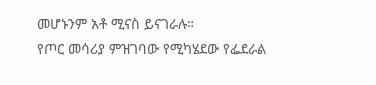መሆኑንም አቶ ሚናስ ይናገራሉ።
የጦር መሳሪያ ምዝገባው የሚካሄደው የፌደራል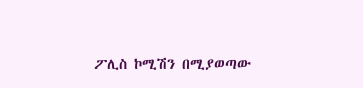ፖሊስ ኮሚሽን በሚያወጣው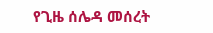የጊዜ ሰሌዳ መሰረት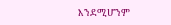እንደሚሆንም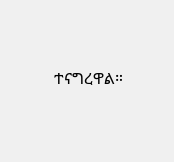ተናግረዋል።